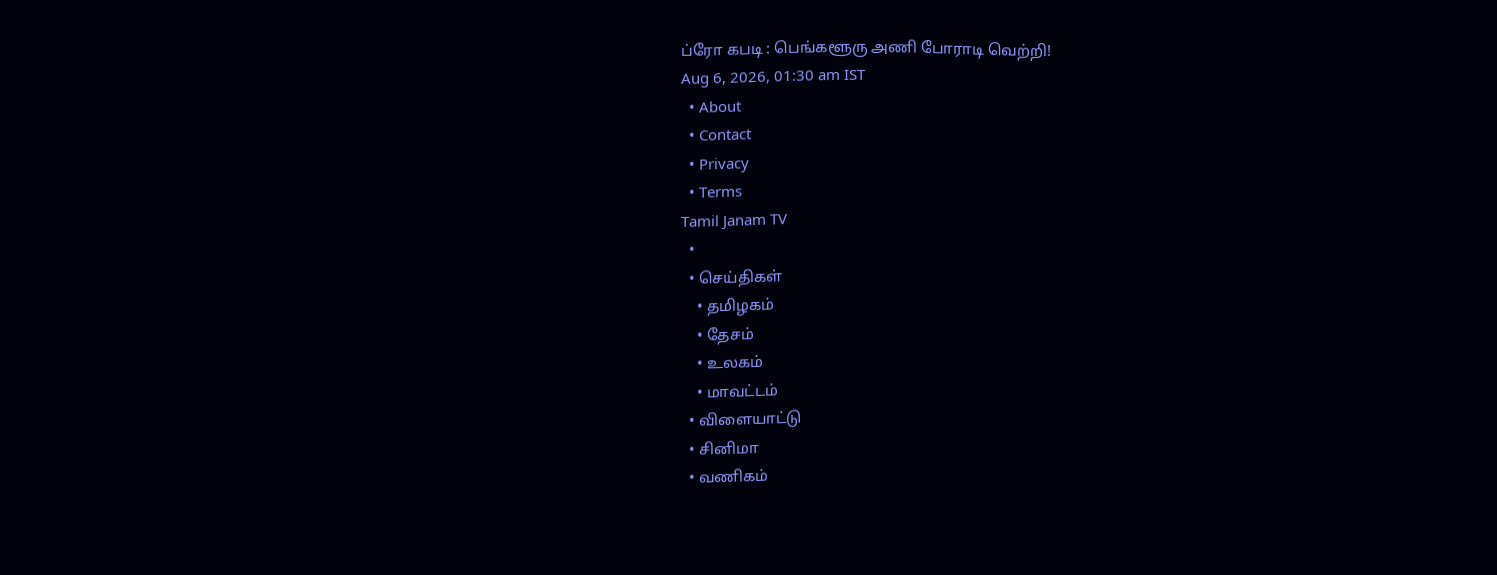ப்ரோ கபடி : பெங்களூரு அணி போராடி வெற்றி!
Aug 6, 2026, 01:30 am IST
  • About
  • Contact
  • Privacy
  • Terms
Tamil Janam TV
  •
  • செய்திகள்
    • தமிழகம்
    • தேசம்
    • உலகம்
    • மாவட்டம்
  • விளையாட்டு
  • சினிமா
  • வணிகம்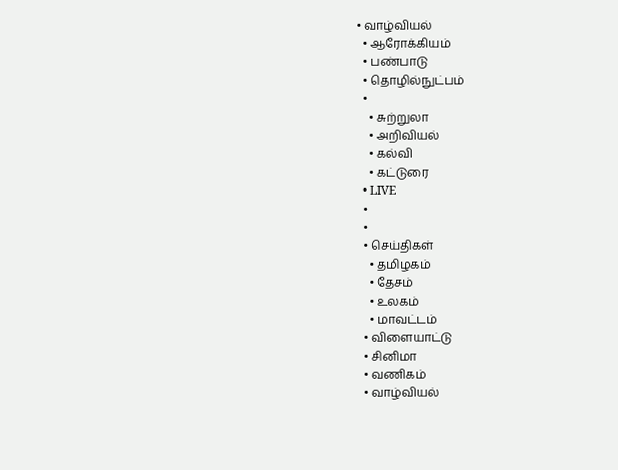• வாழ்வியல்
  • ஆரோக்கியம்
  • பண்பாடு
  • தொழில்நுட்பம்
  •
    • சுற்றுலா
    • அறிவியல்
    • கல்வி
    • கட்டுரை
  • LIVE
  •
  •
  • செய்திகள்
    • தமிழகம்
    • தேசம்
    • உலகம்
    • மாவட்டம்
  • விளையாட்டு
  • சினிமா
  • வணிகம்
  • வாழ்வியல்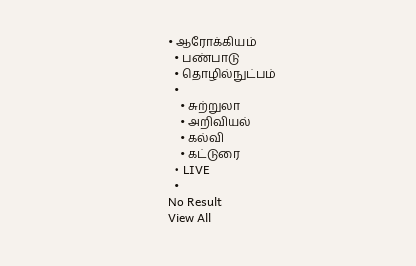• ஆரோக்கியம்
  • பண்பாடு
  • தொழில்நுட்பம்
  •
    • சுற்றுலா
    • அறிவியல்
    • கல்வி
    • கட்டுரை
  • LIVE
  •
No Result
View All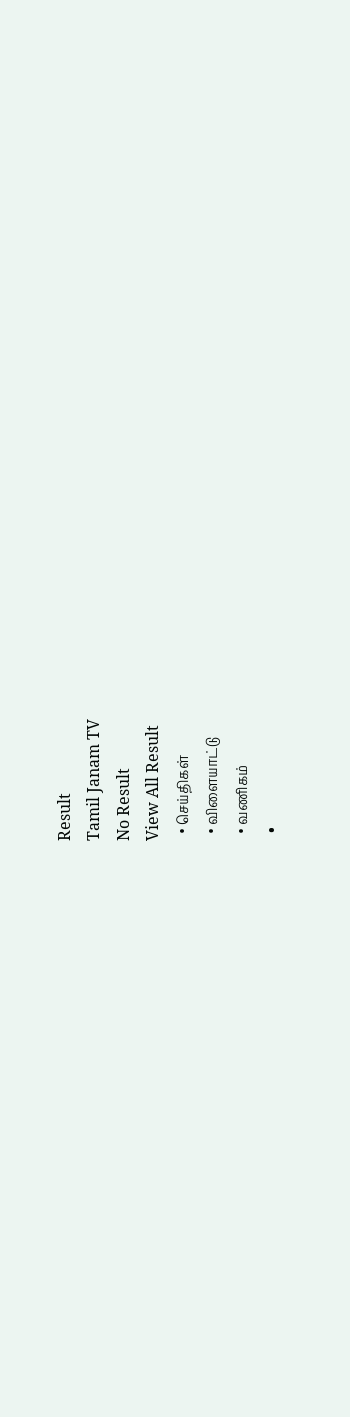Result
Tamil Janam TV
No Result
View All Result
  • செய்திகள்
  • விளையாட்டு
  • வணிகம்
  •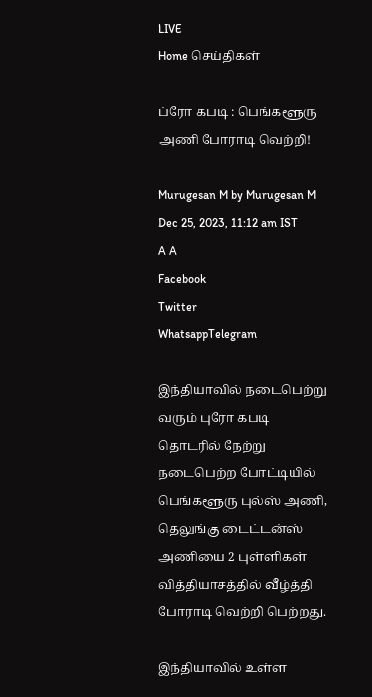LIVE
Home செய்திகள்

ப்ரோ கபடி : பெங்களூரு அணி போராடி வெற்றி!

Murugesan M by Murugesan M
Dec 25, 2023, 11:12 am IST
A A
Facebook
Twitter
WhatsappTelegram

இந்தியாவில் நடைபெற்று வரும் புரோ கபடி தொடரில் நேற்று நடைபெற்ற போட்டியில் பெங்களூரு புல்ஸ் அணி, தெலுங்கு டைட்டன்ஸ் அணியை 2 புள்ளிகள் வித்தியாசத்தில் வீழ்த்தி போராடி வெற்றி பெற்றது.

இந்தியாவில் உள்ள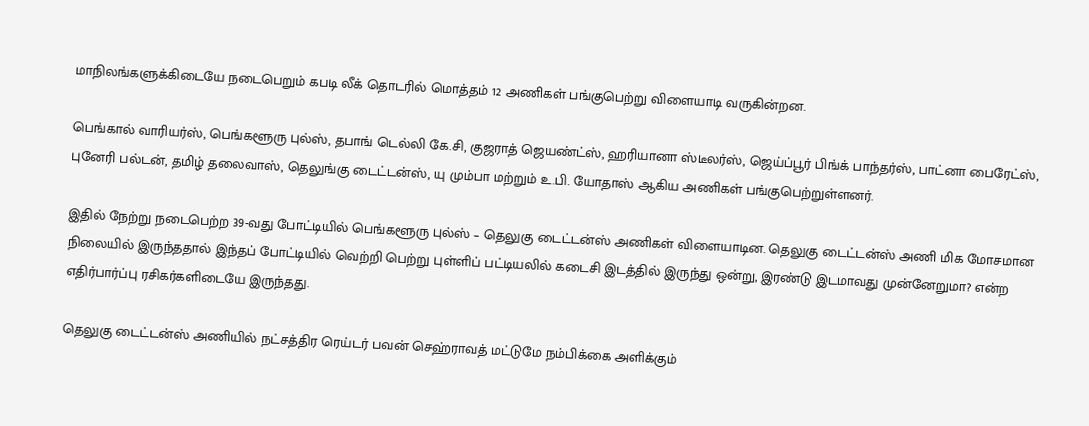மாநிலங்களுக்கிடையே நடைபெறும் கபடி லீக் தொடரில் மொத்தம் 12 அணிகள் பங்குபெற்று விளையாடி வருகின்றன.

பெங்கால் வாரியர்ஸ், பெங்களூரு புல்ஸ், தபாங் டெல்லி கே.சி, குஜராத் ஜெயண்ட்ஸ், ஹரியானா ஸ்டீலர்ஸ், ஜெய்ப்பூர் பிங்க் பாந்தர்ஸ், பாட்னா பைரேட்ஸ், புனேரி பல்டன், தமிழ் தலைவாஸ், தெலுங்கு டைட்டன்ஸ், யு மும்பா மற்றும் உ.பி. யோதாஸ் ஆகிய அணிகள் பங்குபெற்றுள்ளனர்.

இதில் நேற்று நடைபெற்ற 39-வது போட்டியில் பெங்களூரு புல்ஸ் – தெலுகு டைட்டன்ஸ் அணிகள் விளையாடின. தெலுகு டைட்டன்ஸ் அணி மிக மோசமான நிலையில் இருந்ததால் இந்தப் போட்டியில் வெற்றி பெற்று புள்ளிப் பட்டியலில் கடைசி இடத்தில் இருந்து ஒன்று, இரண்டு இடமாவது முன்னேறுமா? என்ற எதிர்பார்ப்பு ரசிகர்களிடையே இருந்தது.

தெலுகு டைட்டன்ஸ் அணியில் நட்சத்திர ரெய்டர் பவன் செஹ்ராவத் மட்டுமே நம்பிக்கை அளிக்கும்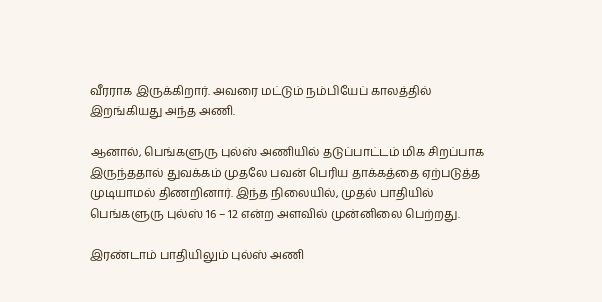வீரராக இருக்கிறார். அவரை மட்டும் நம்பியேப் காலத்தில் இறங்கியது அந்த அணி.

ஆனால், பெங்களுரு புல்ஸ் அணியில் தடுப்பாட்டம் மிக சிறப்பாக இருந்ததால் துவக்கம் முதலே பவன் பெரிய தாக்கத்தை ஏற்படுத்த முடியாமல் திணறினார். இந்த நிலையில், முதல் பாதியில் பெங்களுரு புல்ஸ் 16 – 12 என்ற அளவில் முன்னிலை பெற்றது.

இரண்டாம் பாதியிலும் புல்ஸ் அணி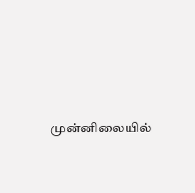முன்னிலையில்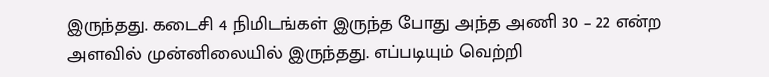இருந்தது. கடைசி 4 நிமிடங்கள் இருந்த போது அந்த அணி 30 – 22 என்ற அளவில் முன்னிலையில் இருந்தது. எப்படியும் வெற்றி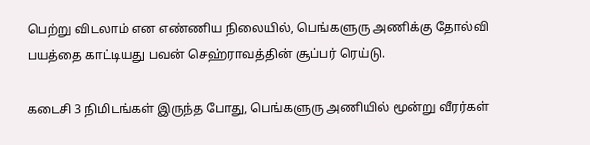பெற்று விடலாம் என எண்ணிய நிலையில், பெங்களுரு அணிக்கு தோல்வி பயத்தை காட்டியது பவன் செஹ்ராவத்தின் சூப்பர் ரெய்டு.

கடைசி 3 நிமிடங்கள் இருந்த போது, பெங்களுரு அணியில் மூன்று வீரர்கள்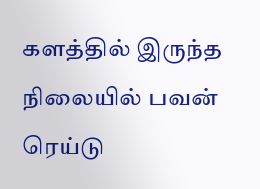களத்தில் இருந்த நிலையில் பவன் ரெய்டு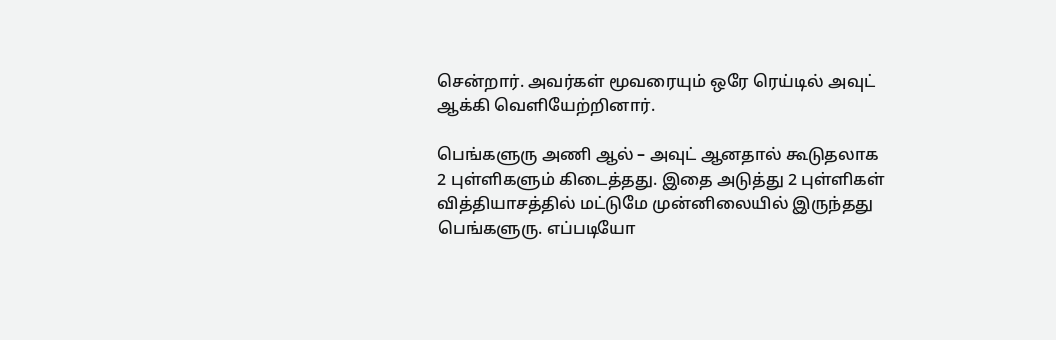சென்றார். அவர்கள் மூவரையும் ஒரே ரெய்டில் அவுட் ஆக்கி வெளியேற்றினார்.

பெங்களுரு அணி ஆல் – அவுட் ஆனதால் கூடுதலாக 2 புள்ளிகளும் கிடைத்தது. இதை அடுத்து 2 புள்ளிகள் வித்தியாசத்தில் மட்டுமே முன்னிலையில் இருந்தது பெங்களுரு. எப்படியோ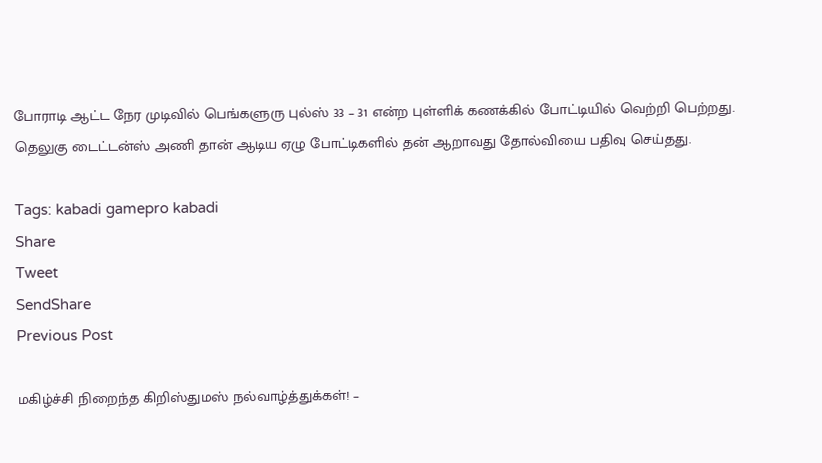போராடி ஆட்ட நேர முடிவில் பெங்களுரு புல்ஸ் 33 – 31 என்ற புள்ளிக் கணக்கில் போட்டியில் வெற்றி பெற்றது. தெலுகு டைட்டன்ஸ் அணி தான் ஆடிய ஏழு போட்டிகளில் தன் ஆறாவது தோல்வியை பதிவு செய்தது.

Tags: kabadi gamepro kabadi
Share
Tweet
SendShare
Previous Post

மகிழ்ச்சி நிறைந்த கிறிஸ்துமஸ் நல்வாழ்த்துக்கள்! –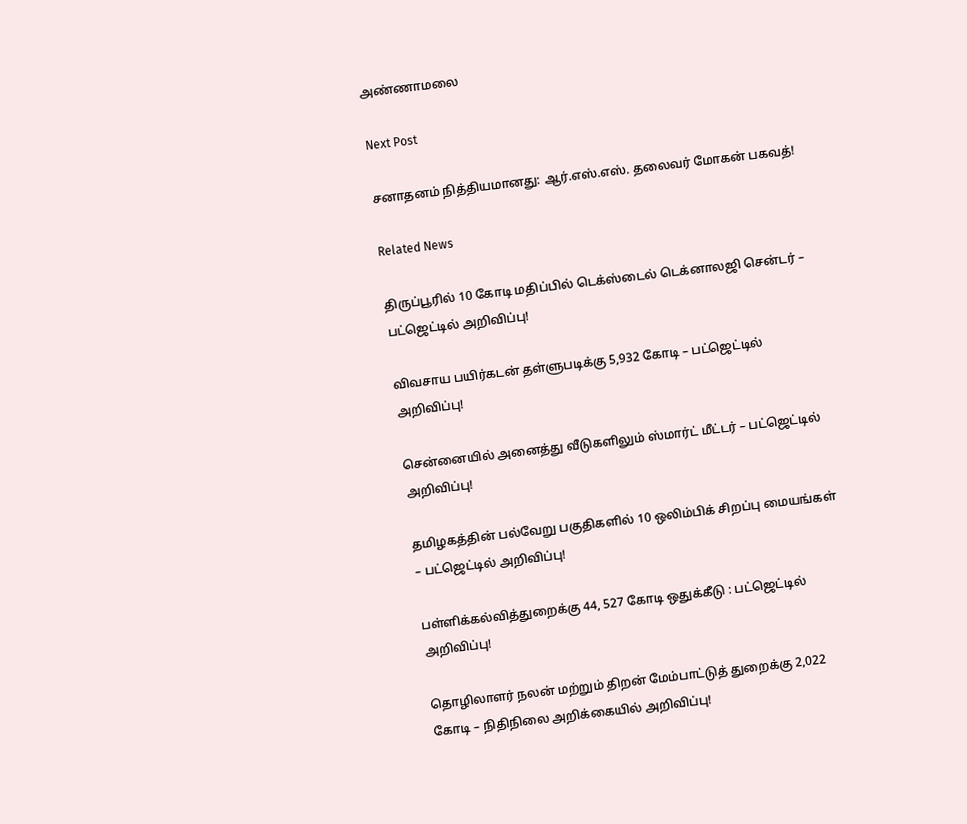அண்ணாமலை

Next Post

சனாதனம் நித்தியமானது: ஆர்.எஸ்.எஸ். தலைவர் மோகன் பகவத்!

Related News

திருப்பூரில் 10 கோடி மதிப்பில் டெக்ஸ்டைல் டெக்னாலஜி சென்டர் – பட்ஜெட்டில் அறிவிப்பு!

விவசாய பயிர்கடன் தள்ளுபடிக்கு 5,932 கோடி – பட்ஜெட்டில் அறிவிப்பு!

சென்னையில் அனைத்து வீடுகளிலும் ஸ்மார்ட் மீட்டர் – பட்ஜெட்டில் அறிவிப்பு!

தமிழகத்தின் பல்வேறு பகுதிகளில் 10 ஒலிம்பிக் சிறப்பு மையங்கள் – பட்ஜெட்டில் அறிவிப்பு!

பள்ளிக்கல்வித்துறைக்கு 44, 527 கோடி ஒதுக்கீடு : பட்ஜெட்டில் அறிவிப்பு!

தொழிலாளர் நலன் மற்றும் திறன் மேம்பாட்டுத் துறைக்கு 2,022 கோடி – நிதிநிலை அறிக்கையில் அறிவிப்பு!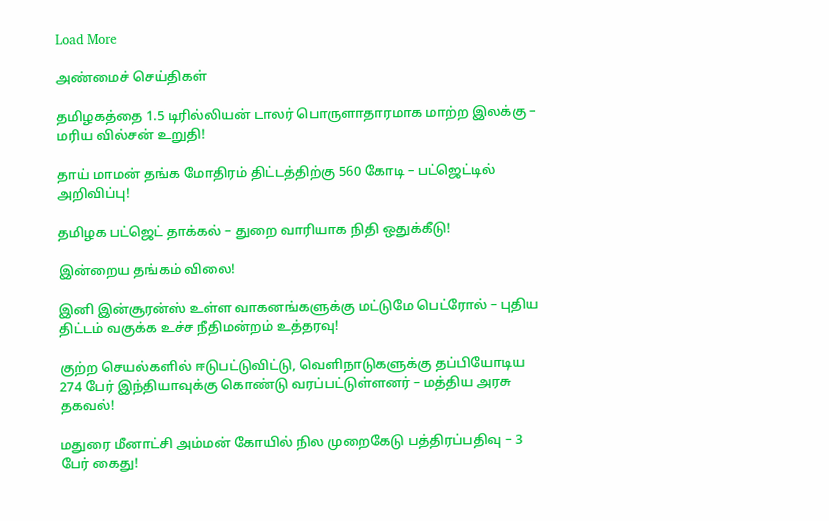Load More

அண்மைச் செய்திகள்

தமிழகத்தை 1.5 டிரில்லியன் டாலர் பொருளாதாரமாக மாற்ற இலக்கு – மரிய வில்சன் உறுதி!

தாய் மாமன் தங்க மோதிரம் திட்டத்திற்கு 560 கோடி – பட்ஜெட்டில் அறிவிப்பு!

தமிழக பட்ஜெட் தாக்கல் – துறை வாரியாக நிதி ஒதுக்கீடு!

இன்றைய தங்கம் விலை!

இனி இன்சூரன்ஸ் உள்ள வாகனங்களுக்கு மட்டுமே பெட்ரோல் – புதிய திட்டம் வகுக்க உச்ச நீதிமன்றம் உத்தரவு!

குற்ற செயல்களில் ஈடுபட்டுவிட்டு, வெளிநாடுகளுக்கு தப்பியோடிய 274 பேர் இந்தியாவுக்கு கொண்டு வரப்பட்டுள்ளனர் – மத்திய அரசு தகவல்!

மதுரை மீனாட்சி அம்மன் கோயில் நில முறைகேடு பத்திரப்பதிவு – 3 பேர் கைது!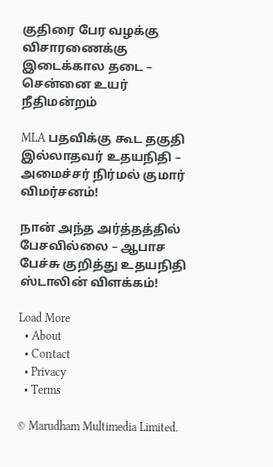குதிரை பேர வழக்கு விசாரணைக்கு இடைக்கால தடை – சென்னை உயர் நீதிமன்றம்

MLA பதவிக்கு கூட தகுதி இல்லாதவர் உதயநிதி – அமைச்சர் நிர்மல் குமார் விமர்சனம்!

நான் அந்த அர்த்தத்தில் பேசவில்லை – ஆபாச பேச்சு குறித்து உதயநிதி ஸ்டாலின் விளக்கம்!

Load More
  • About
  • Contact
  • Privacy
  • Terms

© Marudham Multimedia Limited.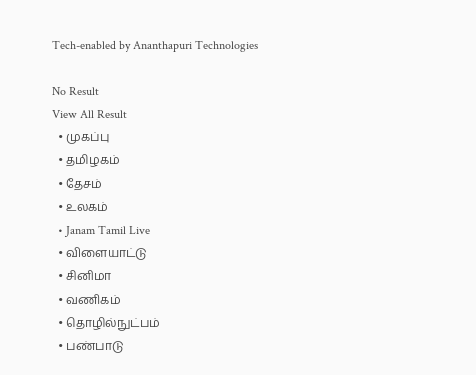Tech-enabled by Ananthapuri Technologies

No Result
View All Result
  • முகப்பு
  • தமிழகம்
  • தேசம்
  • உலகம்
  • Janam Tamil Live
  • விளையாட்டு
  • சினிமா
  • வணிகம்
  • தொழில்நுட்பம்
  • பண்பாடு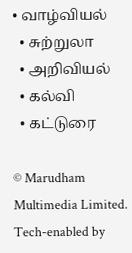• வாழ்வியல்
  • சுற்றுலா
  • அறிவியல்
  • கல்வி
  • கட்டுரை

© Marudham Multimedia Limited.
Tech-enabled by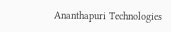Ananthapuri Technologies